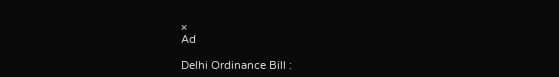×
Ad

Delhi Ordinance Bill :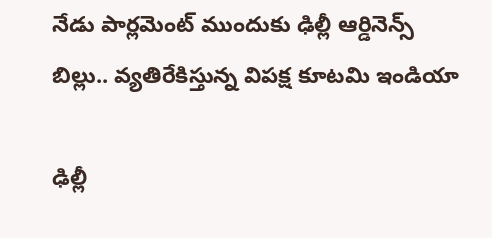నేడు పార్లమెంట్ ముందుకు ఢిల్లీ ఆర్డినెన్స్ బిల్లు.. వ్యతిరేకిస్తున్న విపక్ష కూటమి ఇండియా

ఢిల్లీ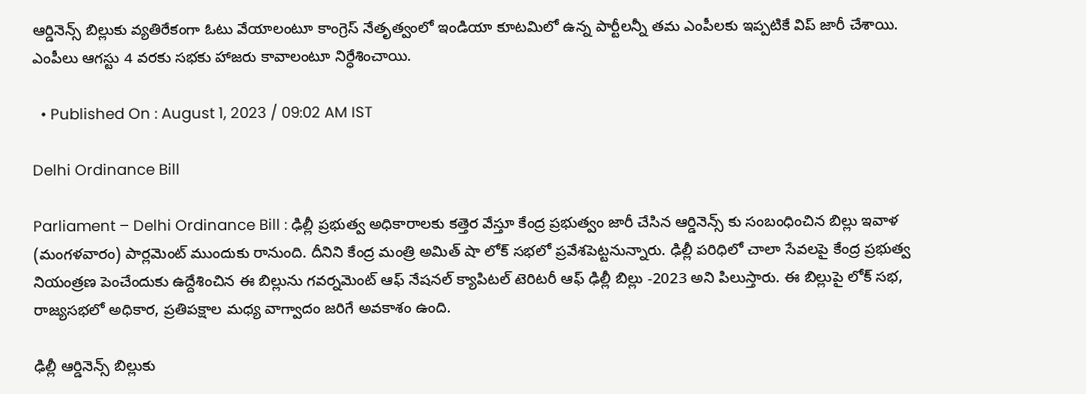ఆర్డినెన్స్ బిల్లుకు వ్యతిరేకంగా ఓటు వేయాలంటూ కాంగ్రెస్ నేతృత్వంలో ఇండియా కూటమిలో ఉన్న పార్టీలన్నీ తమ ఎంపీలకు ఇప్పటికే విప్ జారీ చేశాయి. ఎంపీలు ఆగస్టు 4 వరకు సభకు హాజరు కావాలంటూ నిర్ధేశించాయి.

  • Published On : August 1, 2023 / 09:02 AM IST

Delhi Ordinance Bill

Parliament – Delhi Ordinance Bill : ఢిల్లీ ప్రభుత్వ అధికారాలకు కత్తెర వేస్తూ కేంద్ర ప్రభుత్వం జారీ చేసిన ఆర్డినెన్స్ కు సంబంధించిన బిల్లు ఇవాళ (మంగళవారం) పార్లమెంట్ ముందుకు రానుంది. దీనిని కేంద్ర మంత్రి అమిత్ షా లోక్ సభలో ప్రవేశపెట్టనున్నారు. ఢిల్లీ పరిధిలో చాలా సేవలపై కేంద్ర ప్రభుత్వ నియంత్రణ పెంచేందుకు ఉద్దేశించిన ఈ బిల్లును గవర్నమెంట్ ఆఫ్ నేషనల్ క్యాపిటల్ టెరిటరీ ఆఫ్ ఢిల్లీ బిల్లు -2023 అని పిలుస్తారు. ఈ బిల్లుపై లోక్ సభ, రాజ్యసభలో అధికార, ప్రతిపక్షాల మధ్య వాగ్వాదం జరిగే అవకాశం ఉంది.

ఢిల్లీ ఆర్డినెన్స్ బిల్లుకు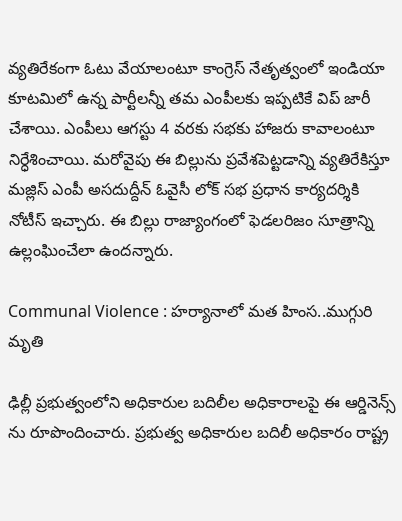వ్యతిరేకంగా ఓటు వేయాలంటూ కాంగ్రెస్ నేతృత్వంలో ఇండియా కూటమిలో ఉన్న పార్టీలన్నీ తమ ఎంపీలకు ఇప్పటికే విప్ జారీ చేశాయి. ఎంపీలు ఆగస్టు 4 వరకు సభకు హాజరు కావాలంటూ నిర్ధేశించాయి. మరోవైపు ఈ బిల్లును ప్రవేశపెట్టడాన్ని వ్యతిరేకిస్తూ మజ్లిస్ ఎంపీ అసదుద్దీన్ ఓవైసీ లోక్ సభ ప్రధాన కార్యదర్శికి నోటీస్ ఇచ్చారు. ఈ బిల్లు రాజ్యాంగంలో ఫెడలరిజం సూత్రాన్ని ఉల్లంఘించేలా ఉందన్నారు.

Communal Violence : హర్యానాలో మత హింస..ముగ్గురి మృతి

ఢిల్లీ ప్రభుత్వంలోని అధికారుల బదిలీల అధికారాలపై ఈ ఆర్డినెన్స్ ను రూపొందించారు. ప్రభుత్వ అధికారుల బదిలీ అధికారం రాష్ట్ర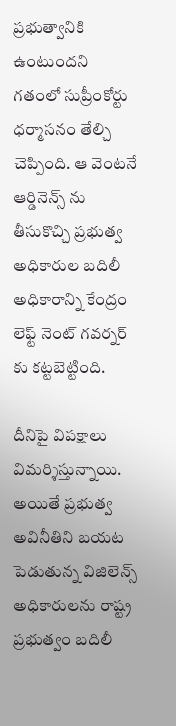ప్రభుత్వానికి ఉంటుందని గతంలో సుప్రీంకోర్టు ధర్మాసనం తేల్చి చెప్పింది. ఆ వెంటనే ఆర్డినెన్స్ ను తీసుకొచ్చి ప్రభుత్వ అధికారుల బదిలీ అధికారాన్ని కేంద్రం లెఫ్ట్ నెంట్ గవర్నర్ కు కట్టబెట్టింది.

దీనిపై విపక్షాలు విమర్శిస్తున్నాయి. అయితే ప్రభుత్వ అవినీతిని బయట పెడుతున్న విజిలెన్స్ అధికారులను రాష్ట్ర ప్రభుత్వం బదిలీ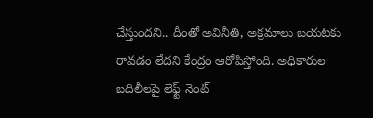చేస్తుందని.. దీంతో అవినీతి, అక్రమాలు బయటకు రావడం లేదని కేంద్రం ఆరోపిస్తోంది. అధికారుల బదిలీలపై లెఫ్ట్ నెంట్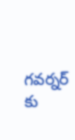గవర్నర్ కు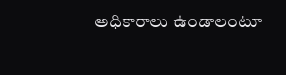అధికారాలు ఉండాలంటూ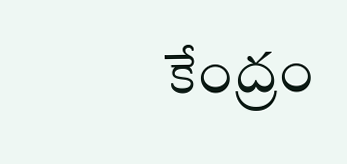కేంద్రం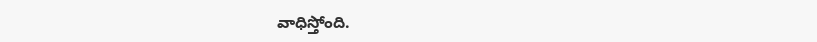వాధిస్తోంది.